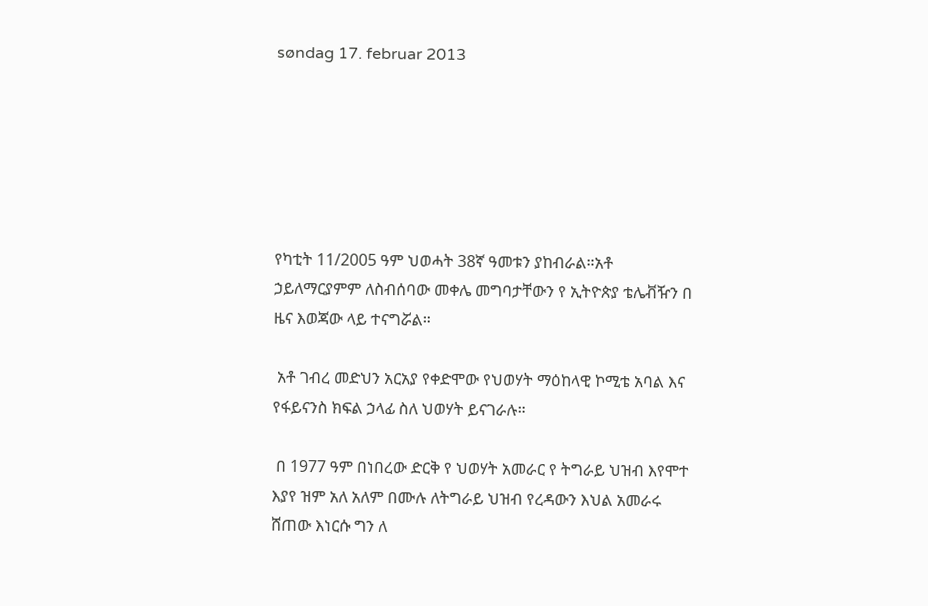søndag 17. februar 2013






የካቲት 11/2005 ዓም ህወሓት 38ኛ ዓመቱን ያከብራል።አቶ ኃይለማርያምም ለስብሰባው መቀሌ መግባታቸውን የ ኢትዮጵያ ቴሌቭዥን በ ዜና እወጃው ላይ ተናግሯል።

 አቶ ገብረ መድህን አርአያ የቀድሞው የህወሃት ማዕከላዊ ኮሚቴ አባል እና የፋይናንስ ክፍል ኃላፊ ስለ ህወሃት ይናገራሉ።

 በ 1977 ዓም በነበረው ድርቅ የ ህወሃት አመራር የ ትግራይ ህዝብ እየሞተ እያየ ዝም አለ አለም በሙሉ ለትግራይ ህዝብ የረዳውን እህል አመራሩ ሸጠው እነርሱ ግን ለ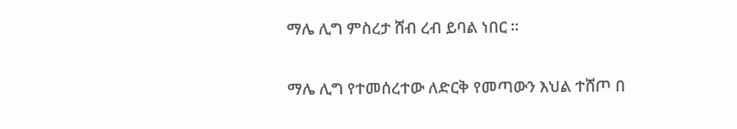ማሌ ሊግ ምስረታ ሸብ ረብ ይባል ነበር ።

ማሌ ሊግ የተመሰረተው ለድርቅ የመጣውን እህል ተሸጦ በ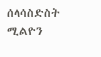ሰላሳስድስት ሚልዮን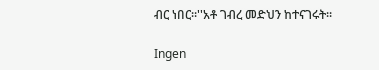ብር ነበር።''አቶ ገብረ መድህን ከተናገሩት።

Ingen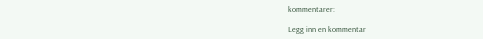kommentarer:

Legg inn en kommentar